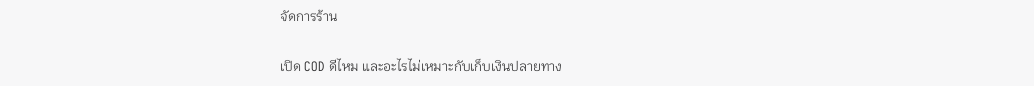จัดการร้าน

เปิด COD ดีไหม และอะไรไม่เหมาะกับเก็บเงินปลายทาง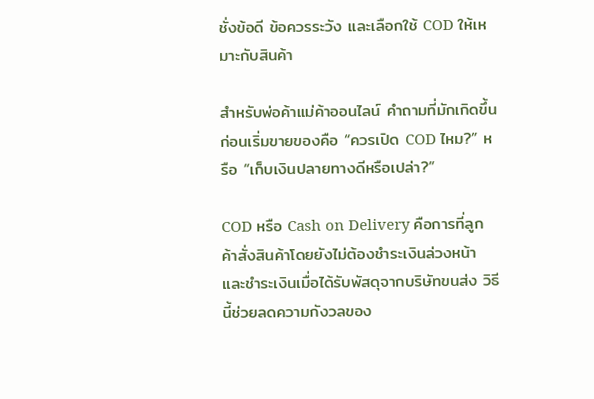ชั่งข้อดี ข้อควรระวัง และเลือกใช้ COD ให้เหมาะกับสินค้า

สำหรับพ่อค้าแม่ค้าออนไลน์ คำถามที่มักเกิดขึ้นก่อนเริ่มขายของคือ “ควรเปิด COD ไหม?” หรือ “เก็บเงินปลายทางดีหรือเปล่า?”

COD หรือ Cash on Delivery คือการที่ลูกค้าสั่งสินค้าโดยยังไม่ต้องชำระเงินล่วงหน้า และชำระเงินเมื่อได้รับพัสดุจากบริษัทขนส่ง วิธีนี้ช่วยลดความกังวลของ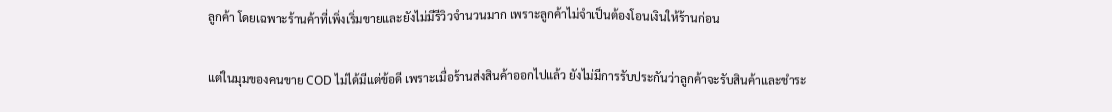ลูกค้า โดยเฉพาะร้านค้าที่เพิ่งเริ่มขายและยังไม่มีรีวิวจำนวนมาก เพราะลูกค้าไม่จำเป็นต้องโอนเงินให้ร้านก่อน

แต่ในมุมของคนขาย COD ไม่ได้มีแต่ข้อดี เพราะเมื่อร้านส่งสินค้าออกไปแล้ว ยังไม่มีการรับประกันว่าลูกค้าจะรับสินค้าและชำระ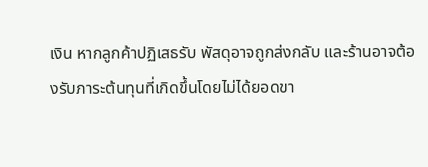เงิน หากลูกค้าปฏิเสธรับ พัสดุอาจถูกส่งกลับ และร้านอาจต้องรับภาระต้นทุนที่เกิดขึ้นโดยไม่ได้ยอดขา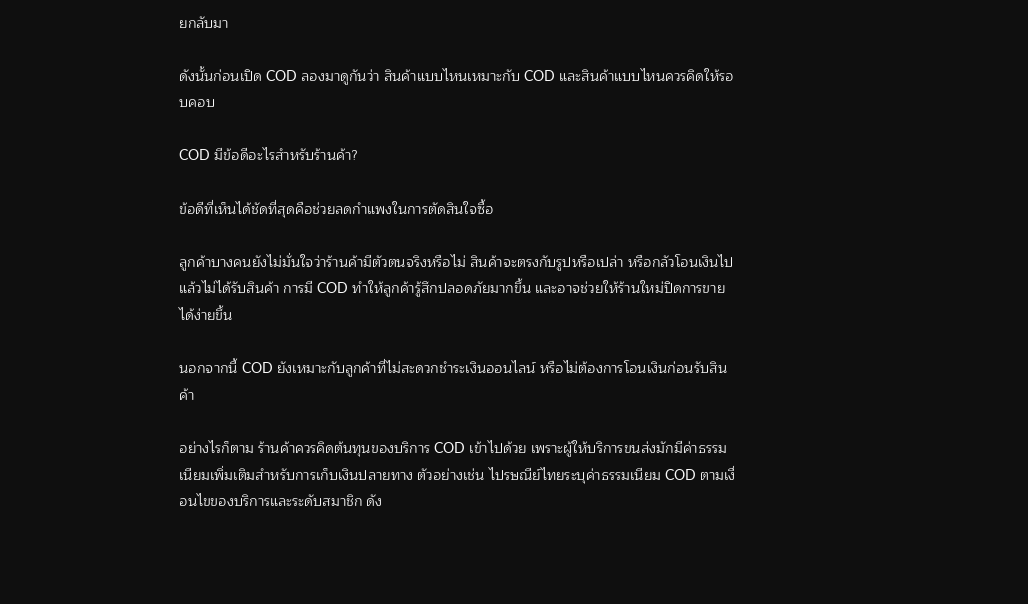ยกลับมา

ดังนั้นก่อนเปิด COD ลองมาดูกันว่า สินค้าแบบไหนเหมาะกับ COD และสินค้าแบบไหนควรคิดให้รอบคอบ

COD มีข้อดีอะไรสำหรับร้านค้า?

ข้อดีที่เห็นได้ชัดที่สุดคือช่วยลดกำแพงในการตัดสินใจซื้อ

ลูกค้าบางคนยังไม่มั่นใจว่าร้านค้ามีตัวตนจริงหรือไม่ สินค้าจะตรงกับรูปหรือเปล่า หรือกลัวโอนเงินไปแล้วไม่ได้รับสินค้า การมี COD ทำให้ลูกค้ารู้สึกปลอดภัยมากขึ้น และอาจช่วยให้ร้านใหม่ปิดการขายได้ง่ายขึ้น

นอกจากนี้ COD ยังเหมาะกับลูกค้าที่ไม่สะดวกชำระเงินออนไลน์ หรือไม่ต้องการโอนเงินก่อนรับสินค้า

อย่างไรก็ตาม ร้านค้าควรคิดต้นทุนของบริการ COD เข้าไปด้วย เพราะผู้ให้บริการขนส่งมักมีค่าธรรมเนียมเพิ่มเติมสำหรับการเก็บเงินปลายทาง ตัวอย่างเช่น ไปรษณีย์ไทยระบุค่าธรรมเนียม COD ตามเงื่อนไขของบริการและระดับสมาชิก ดัง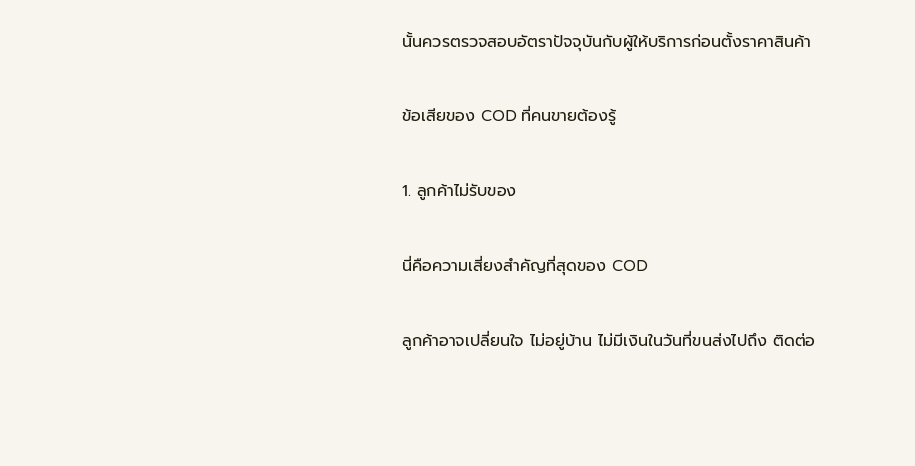นั้นควรตรวจสอบอัตราปัจจุบันกับผู้ให้บริการก่อนตั้งราคาสินค้า

ข้อเสียของ COD ที่คนขายต้องรู้

1. ลูกค้าไม่รับของ

นี่คือความเสี่ยงสำคัญที่สุดของ COD

ลูกค้าอาจเปลี่ยนใจ ไม่อยู่บ้าน ไม่มีเงินในวันที่ขนส่งไปถึง ติดต่อ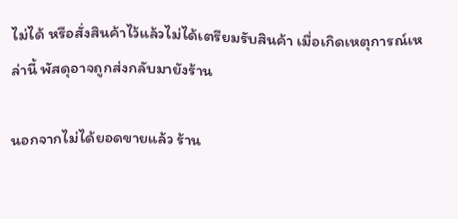ไม่ได้ หรือสั่งสินค้าไว้แล้วไม่ได้เตรียมรับสินค้า เมื่อเกิดเหตุการณ์เหล่านี้ พัสดุอาจถูกส่งกลับมายังร้าน

นอกจากไม่ได้ยอดขายแล้ว ร้าน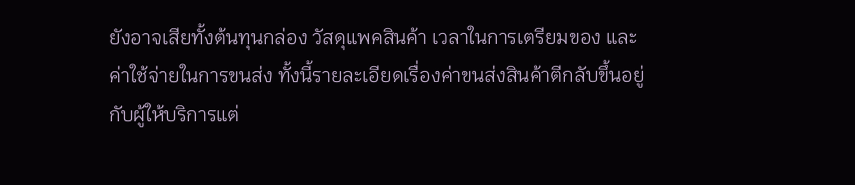ยังอาจเสียทั้งต้นทุนกล่อง วัสดุแพคสินค้า เวลาในการเตรียมของ และค่าใช้จ่ายในการขนส่ง ทั้งนี้รายละเอียดเรื่องค่าขนส่งสินค้าตีกลับขึ้นอยู่กับผู้ให้บริการแต่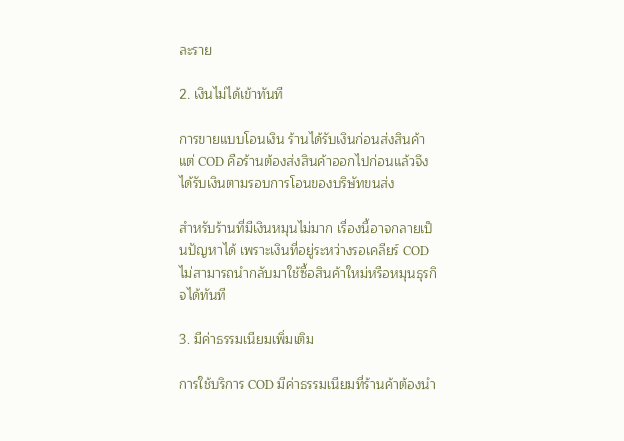ละราย

2. เงินไม่ได้เข้าทันที

การขายแบบโอนเงิน ร้านได้รับเงินก่อนส่งสินค้า แต่ COD คือร้านต้องส่งสินค้าออกไปก่อนแล้วจึงได้รับเงินตามรอบการโอนของบริษัทขนส่ง

สำหรับร้านที่มีเงินหมุนไม่มาก เรื่องนี้อาจกลายเป็นปัญหาได้ เพราะเงินที่อยู่ระหว่างรอเคลียร์ COD ไม่สามารถนำกลับมาใช้ซื้อสินค้าใหม่หรือหมุนธุรกิจได้ทันที

3. มีค่าธรรมเนียมเพิ่มเติม

การใช้บริการ COD มีค่าธรรมเนียมที่ร้านค้าต้องนำ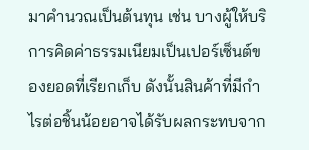มาคำนวณเป็นต้นทุน เช่น บางผู้ให้บริการคิดค่าธรรมเนียมเป็นเปอร์เซ็นต์ของยอดที่เรียกเก็บ ดังนั้นสินค้าที่มีกำไรต่อชิ้นน้อยอาจได้รับผลกระทบจาก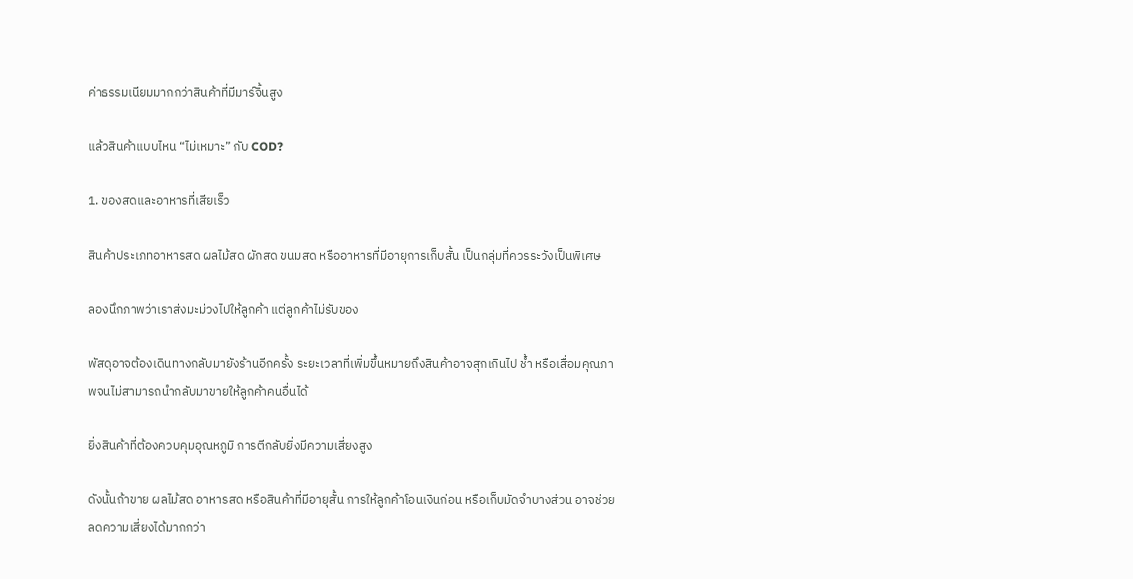ค่าธรรมเนียมมากกว่าสินค้าที่มีมาร์จิ้นสูง

แล้วสินค้าแบบไหน “ไม่เหมาะ” กับ COD?

1. ของสดและอาหารที่เสียเร็ว

สินค้าประเภทอาหารสด ผลไม้สด ผักสด ขนมสด หรืออาหารที่มีอายุการเก็บสั้น เป็นกลุ่มที่ควรระวังเป็นพิเศษ

ลองนึกภาพว่าเราส่งมะม่วงไปให้ลูกค้า แต่ลูกค้าไม่รับของ

พัสดุอาจต้องเดินทางกลับมายังร้านอีกครั้ง ระยะเวลาที่เพิ่มขึ้นหมายถึงสินค้าอาจสุกเกินไป ช้ำ หรือเสื่อมคุณภาพจนไม่สามารถนำกลับมาขายให้ลูกค้าคนอื่นได้

ยิ่งสินค้าที่ต้องควบคุมอุณหภูมิ การตีกลับยิ่งมีความเสี่ยงสูง

ดังนั้นถ้าขาย ผลไม้สด อาหารสด หรือสินค้าที่มีอายุสั้น การให้ลูกค้าโอนเงินก่อน หรือเก็บมัดจำบางส่วน อาจช่วยลดความเสี่ยงได้มากกว่า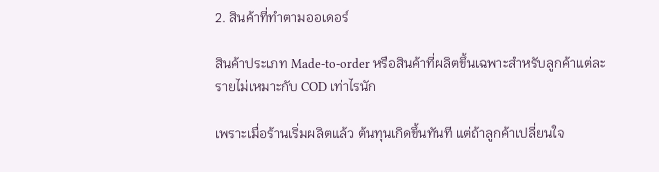2. สินค้าที่ทำตามออเดอร์

สินค้าประเภท Made-to-order หรือสินค้าที่ผลิตขึ้นเฉพาะสำหรับลูกค้าแต่ละรายไม่เหมาะกับ COD เท่าไรนัก

เพราะเมื่อร้านเริ่มผลิตแล้ว ต้นทุนเกิดขึ้นทันที แต่ถ้าลูกค้าเปลี่ยนใจ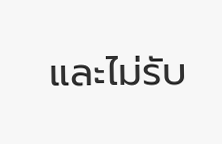และไม่รับ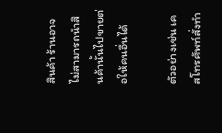สินค้า ร้านอาจไม่สามารถนำสินค้านั้นไปขายต่อให้คนอื่นได้

ตัวอย่างเช่น เคสโทรศัพท์สั่งทำ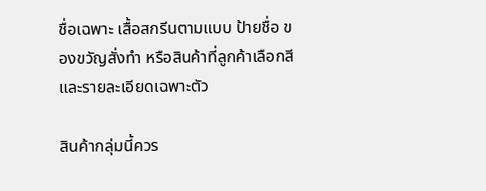ชื่อเฉพาะ เสื้อสกรีนตามแบบ ป้ายชื่อ ของขวัญสั่งทำ หรือสินค้าที่ลูกค้าเลือกสีและรายละเอียดเฉพาะตัว

สินค้ากลุ่มนี้ควร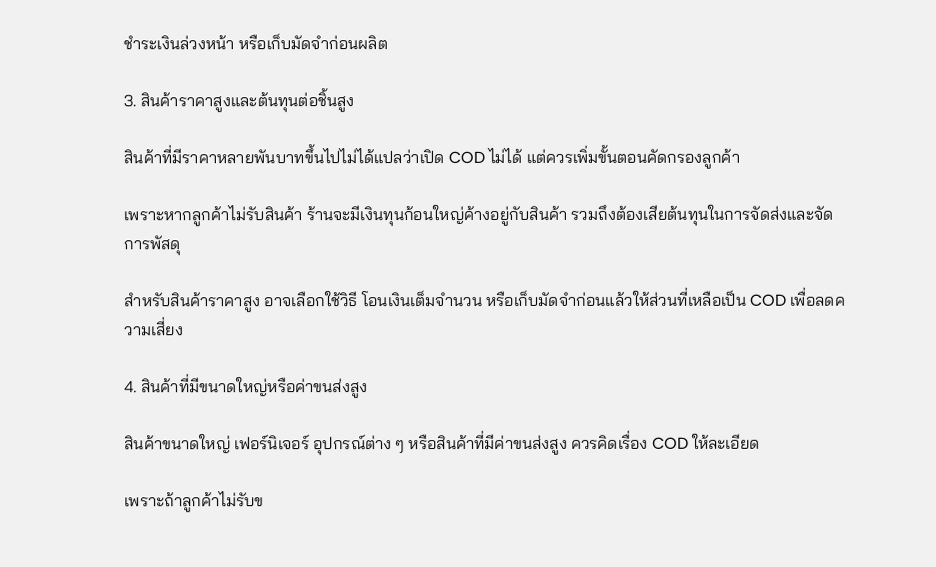ชำระเงินล่วงหน้า หรือเก็บมัดจำก่อนผลิต

3. สินค้าราคาสูงและต้นทุนต่อชิ้นสูง

สินค้าที่มีราคาหลายพันบาทขึ้นไปไม่ได้แปลว่าเปิด COD ไม่ได้ แต่ควรเพิ่มขั้นตอนคัดกรองลูกค้า

เพราะหากลูกค้าไม่รับสินค้า ร้านจะมีเงินทุนก้อนใหญ่ค้างอยู่กับสินค้า รวมถึงต้องเสียต้นทุนในการจัดส่งและจัดการพัสดุ

สำหรับสินค้าราคาสูง อาจเลือกใช้วิธี โอนเงินเต็มจำนวน หรือเก็บมัดจำก่อนแล้วให้ส่วนที่เหลือเป็น COD เพื่อลดความเสี่ยง

4. สินค้าที่มีขนาดใหญ่หรือค่าขนส่งสูง

สินค้าขนาดใหญ่ เฟอร์นิเจอร์ อุปกรณ์ต่าง ๆ หรือสินค้าที่มีค่าขนส่งสูง ควรคิดเรื่อง COD ให้ละเอียด

เพราะถ้าลูกค้าไม่รับข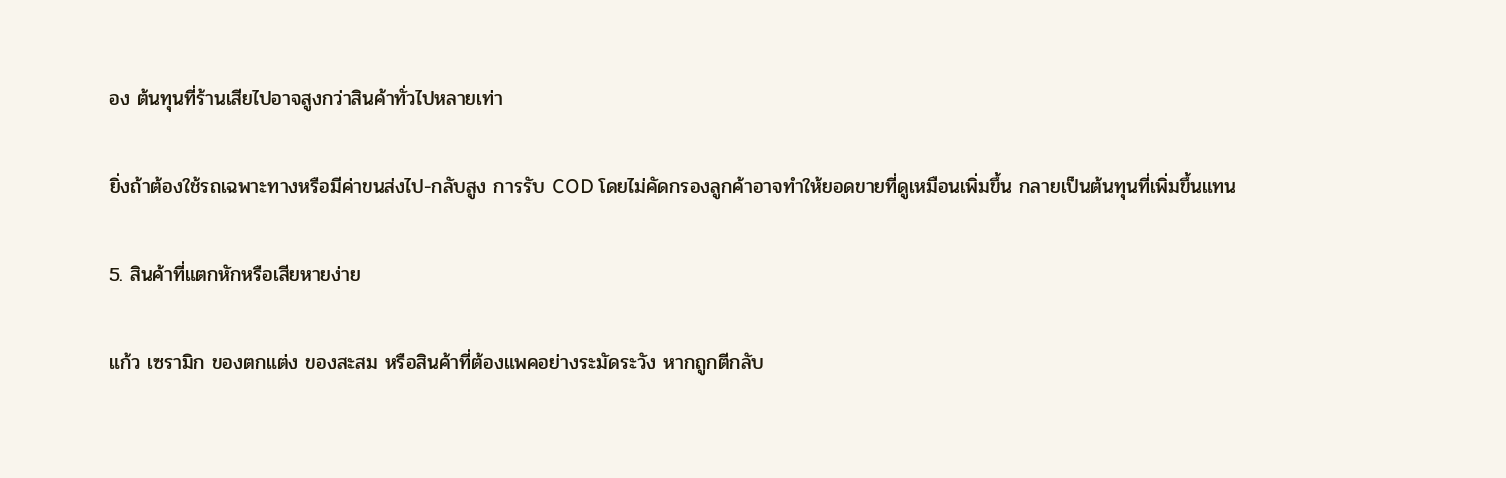อง ต้นทุนที่ร้านเสียไปอาจสูงกว่าสินค้าทั่วไปหลายเท่า

ยิ่งถ้าต้องใช้รถเฉพาะทางหรือมีค่าขนส่งไป-กลับสูง การรับ COD โดยไม่คัดกรองลูกค้าอาจทำให้ยอดขายที่ดูเหมือนเพิ่มขึ้น กลายเป็นต้นทุนที่เพิ่มขึ้นแทน

5. สินค้าที่แตกหักหรือเสียหายง่าย

แก้ว เซรามิก ของตกแต่ง ของสะสม หรือสินค้าที่ต้องแพคอย่างระมัดระวัง หากถูกตีกลับ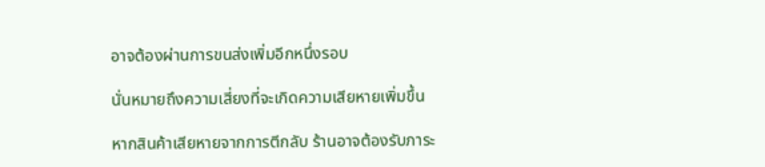อาจต้องผ่านการขนส่งเพิ่มอีกหนึ่งรอบ

นั่นหมายถึงความเสี่ยงที่จะเกิดความเสียหายเพิ่มขึ้น

หากสินค้าเสียหายจากการตีกลับ ร้านอาจต้องรับภาระ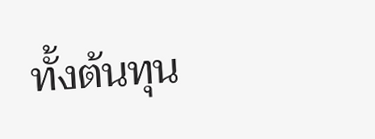ทั้งต้นทุน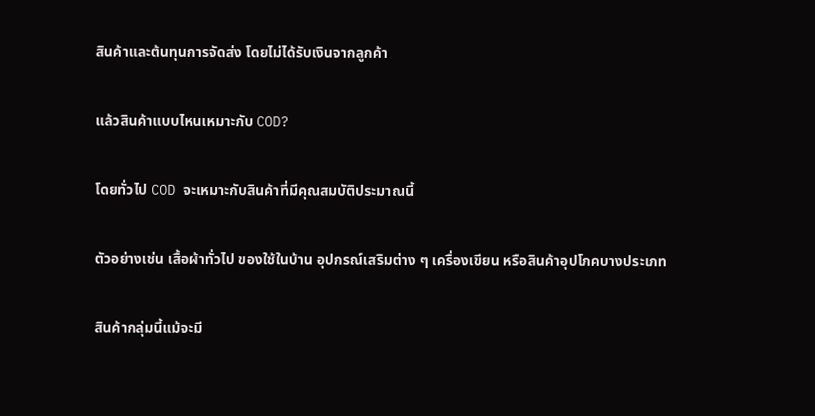สินค้าและต้นทุนการจัดส่ง โดยไม่ได้รับเงินจากลูกค้า

แล้วสินค้าแบบไหนเหมาะกับ COD?

โดยทั่วไป COD จะเหมาะกับสินค้าที่มีคุณสมบัติประมาณนี้

ตัวอย่างเช่น เสื้อผ้าทั่วไป ของใช้ในบ้าน อุปกรณ์เสริมต่าง ๆ เครื่องเขียน หรือสินค้าอุปโภคบางประเภท

สินค้ากลุ่มนี้แม้จะมี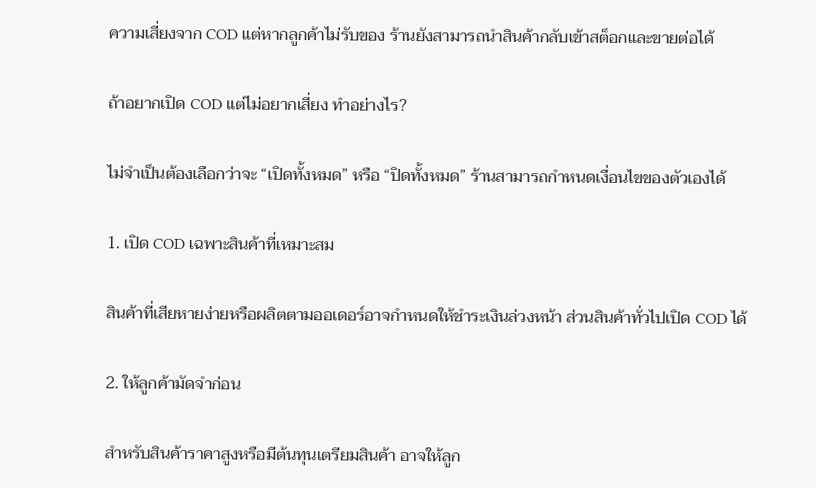ความเสี่ยงจาก COD แต่หากลูกค้าไม่รับของ ร้านยังสามารถนำสินค้ากลับเข้าสต็อกและขายต่อได้

ถ้าอยากเปิด COD แต่ไม่อยากเสี่ยง ทำอย่างไร?

ไม่จำเป็นต้องเลือกว่าจะ “เปิดทั้งหมด” หรือ “ปิดทั้งหมด” ร้านสามารถกำหนดเงื่อนไขของตัวเองได้

1. เปิด COD เฉพาะสินค้าที่เหมาะสม

สินค้าที่เสียหายง่ายหรือผลิตตามออเดอร์อาจกำหนดให้ชำระเงินล่วงหน้า ส่วนสินค้าทั่วไปเปิด COD ได้

2. ให้ลูกค้ามัดจำก่อน

สำหรับสินค้าราคาสูงหรือมีต้นทุนเตรียมสินค้า อาจให้ลูก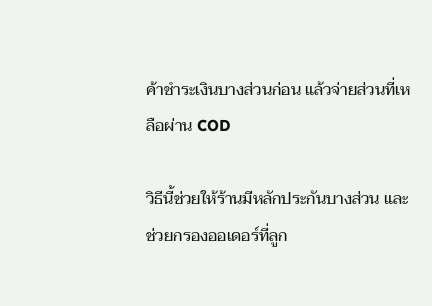ค้าชำระเงินบางส่วนก่อน แล้วจ่ายส่วนที่เหลือผ่าน COD

วิธีนี้ช่วยให้ร้านมีหลักประกันบางส่วน และช่วยกรองออเดอร์ที่ลูก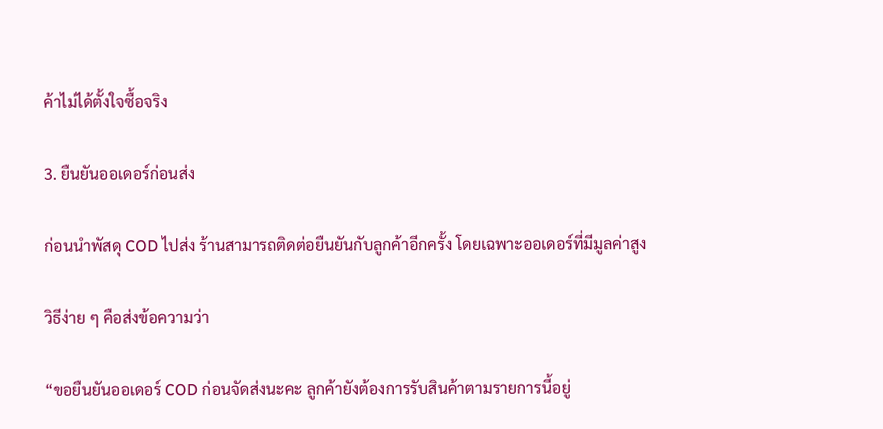ค้าไม่ได้ตั้งใจซื้อจริง

3. ยืนยันออเดอร์ก่อนส่ง

ก่อนนำพัสดุ COD ไปส่ง ร้านสามารถติดต่อยืนยันกับลูกค้าอีกครั้ง โดยเฉพาะออเดอร์ที่มีมูลค่าสูง

วิธีง่าย ๆ คือส่งข้อความว่า

“ขอยืนยันออเดอร์ COD ก่อนจัดส่งนะคะ ลูกค้ายังต้องการรับสินค้าตามรายการนี้อยู่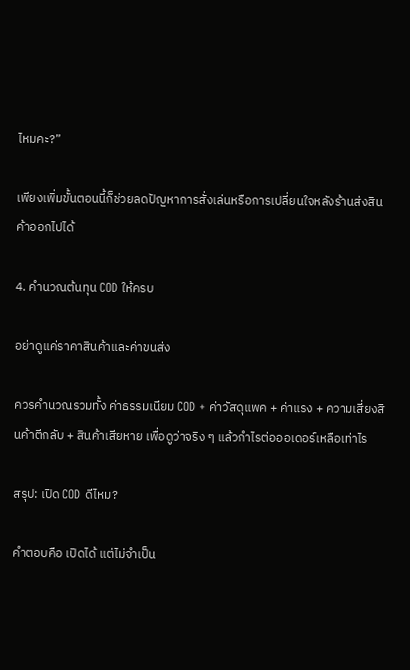ไหมคะ?”

เพียงเพิ่มขั้นตอนนี้ก็ช่วยลดปัญหาการสั่งเล่นหรือการเปลี่ยนใจหลังร้านส่งสินค้าออกไปได้

4. คำนวณต้นทุน COD ให้ครบ

อย่าดูแค่ราคาสินค้าและค่าขนส่ง

ควรคำนวณรวมทั้ง ค่าธรรมเนียม COD + ค่าวัสดุแพค + ค่าแรง + ความเสี่ยงสินค้าตีกลับ + สินค้าเสียหาย เพื่อดูว่าจริง ๆ แล้วกำไรต่อออเดอร์เหลือเท่าไร

สรุป: เปิด COD ดีไหม?

คำตอบคือ เปิดได้ แต่ไม่จำเป็น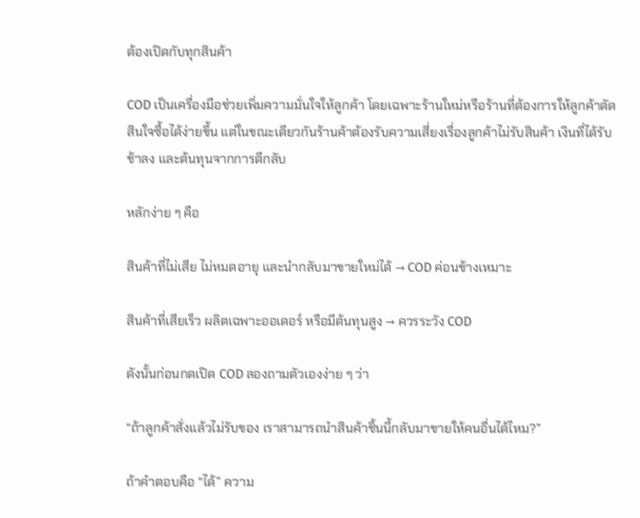ต้องเปิดกับทุกสินค้า

COD เป็นเครื่องมือช่วยเพิ่มความมั่นใจให้ลูกค้า โดยเฉพาะร้านใหม่หรือร้านที่ต้องการให้ลูกค้าตัดสินใจซื้อได้ง่ายขึ้น แต่ในขณะเดียวกันร้านค้าต้องรับความเสี่ยงเรื่องลูกค้าไม่รับสินค้า เงินที่ได้รับช้าลง และต้นทุนจากการตีกลับ

หลักง่าย ๆ คือ

สินค้าที่ไม่เสีย ไม่หมดอายุ และนำกลับมาขายใหม่ได้ → COD ค่อนข้างเหมาะ

สินค้าที่เสียเร็ว ผลิตเฉพาะออเดอร์ หรือมีต้นทุนสูง → ควรระวัง COD

ดังนั้นก่อนกดเปิด COD ลองถามตัวเองง่าย ๆ ว่า

“ถ้าลูกค้าสั่งแล้วไม่รับของ เราสามารถนำสินค้าชิ้นนี้กลับมาขายให้คนอื่นได้ไหม?”

ถ้าคำตอบคือ “ได้” ความ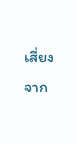เสี่ยงจาก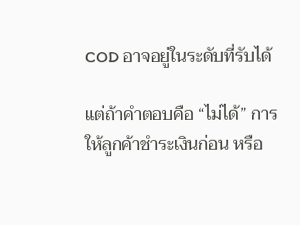COD อาจอยู่ในระดับที่รับได้

แต่ถ้าคำตอบคือ “ไม่ได้” การให้ลูกค้าชำระเงินก่อน หรือ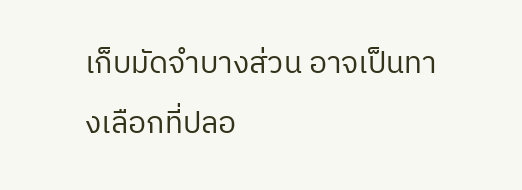เก็บมัดจำบางส่วน อาจเป็นทางเลือกที่ปลอ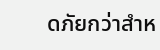ดภัยกว่าสำห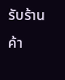รับร้านค้า